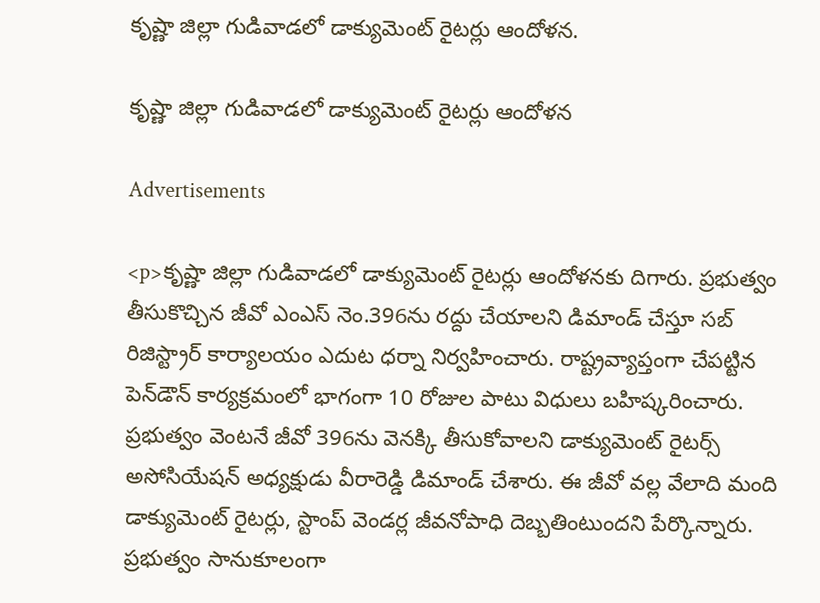కృష్ణా జిల్లా గుడివాడలో డాక్యుమెంట్ రైటర్లు ఆందోళన.

కృష్ణా జిల్లా గుడివాడలో డాక్యుమెంట్ రైటర్లు ఆందోళన

Advertisements

<p>కృష్ణా జిల్లా గుడివాడలో డాక్యుమెంట్ రైటర్లు ఆందోళనకు దిగారు. ప్రభుత్వం తీసుకొచ్చిన జీవో ఎంఎస్ నెం.396ను రద్దు చేయాలని డిమాండ్ చేస్తూ సబ్ రిజిస్ట్రార్ కార్యాలయం ఎదుట ధర్నా నిర్వహించారు. రాష్ట్రవ్యాప్తంగా చేపట్టిన పెన్‌డౌన్ కార్యక్రమంలో భాగంగా 10 రోజుల పాటు విధులు బహిష్కరించారు. ప్రభుత్వం వెంటనే జీవో 396ను వెనక్కి తీసుకోవాలని డాక్యుమెంట్ రైటర్స్ అసోసియేషన్ అధ్యక్షుడు వీరారెడ్డి డిమాండ్ చేశారు. ఈ జీవో వల్ల వేలాది మంది డాక్యుమెంట్ రైటర్లు, స్టాంప్ వెండర్ల జీవనోపాధి దెబ్బతింటుందని పేర్కొన్నారు. ప్రభుత్వం సానుకూలంగా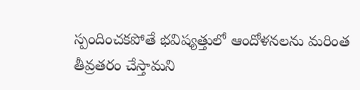స్పందించకపోతే భవిష్యత్తులో ఆందోళనలను మరింత తీవ్రతరం చేస్తామని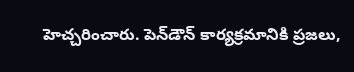హెచ్చరించారు. పెన్‌డౌన్ కార్యక్రమానికి ప్రజలు,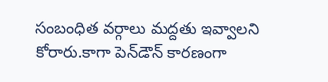సంబంధిత వర్గాలు మద్దతు ఇవ్వాలని కోరారు.కాగా పెన్‌డౌన్ కారణంగా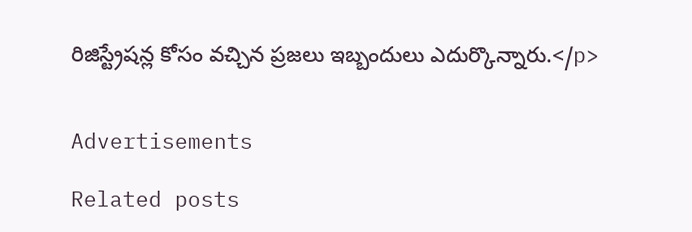రిజిస్ట్రేషన్ల కోసం వచ్చిన ప్రజలు ఇబ్బందులు ఎదుర్కొన్నారు.</p>


Advertisements

Related posts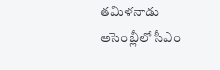తమిళనాడు అసెంబ్లీలో సీఎం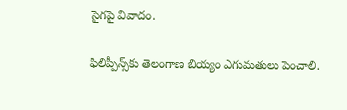సైగపై వివాదం.

ఫిలిప్పీన్స్‌కు తెలంగాణ బియ్యం ఎగుమతులు పెంచాలి.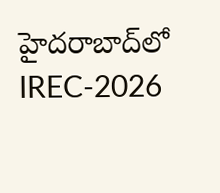హైదరాబాద్‌లో IREC-2026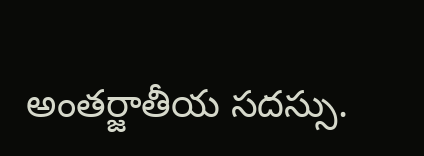అంతర్జాతీయ సదస్సు.